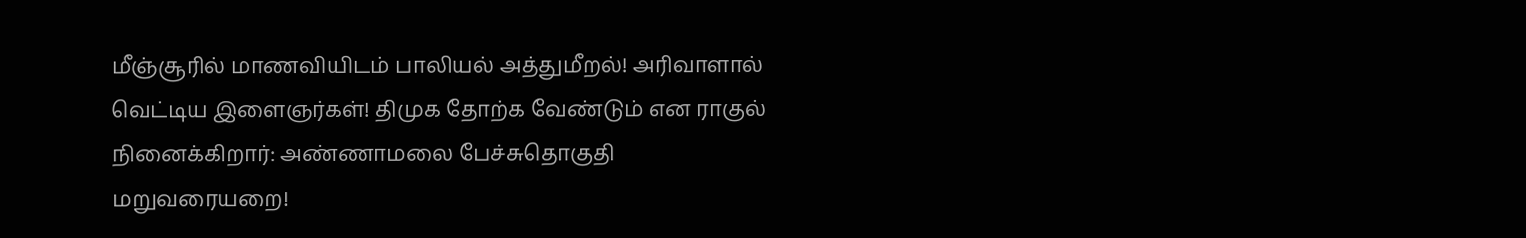மீஞ்சூரில் மாணவியிடம் பாலியல் அத்துமீறல்! அரிவாளால் வெட்டிய இளைஞர்கள்! திமுக தோற்க வேண்டும் என ராகுல் நினைக்கிறார்: அண்ணாமலை பேச்சுதொகுதி மறுவரையறை!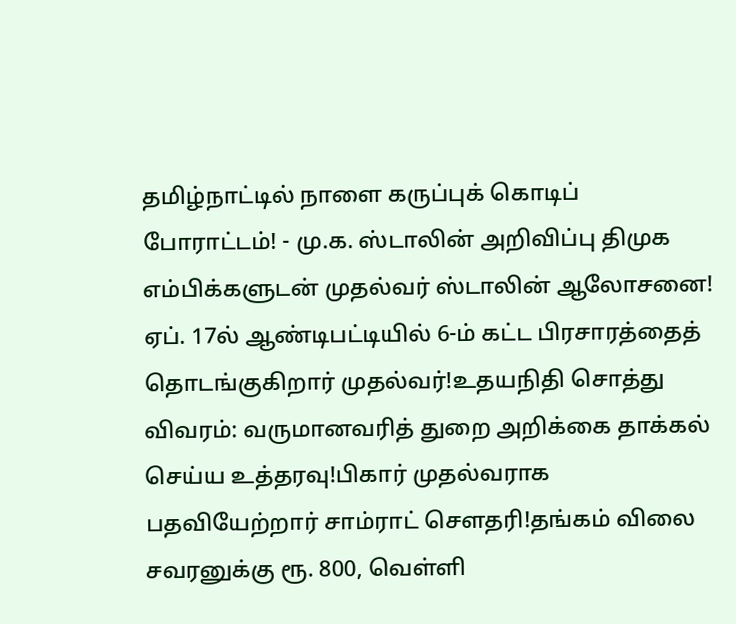தமிழ்நாட்டில் நாளை கருப்புக் கொடிப் போராட்டம்! - மு.க. ஸ்டாலின் அறிவிப்பு திமுக எம்பிக்களுடன் முதல்வர் ஸ்டாலின் ஆலோசனை! ஏப். 17ல் ஆண்டிபட்டியில் 6-ம் கட்ட பிரசாரத்தைத் தொடங்குகிறார் முதல்வர்!உதயநிதி சொத்து விவரம்: வருமானவரித் துறை அறிக்கை தாக்கல் செய்ய உத்தரவு!பிகார் முதல்வராக பதவியேற்றார் சாம்ராட் சௌதரி!தங்கம் விலை சவரனுக்கு ரூ. 800, வெள்ளி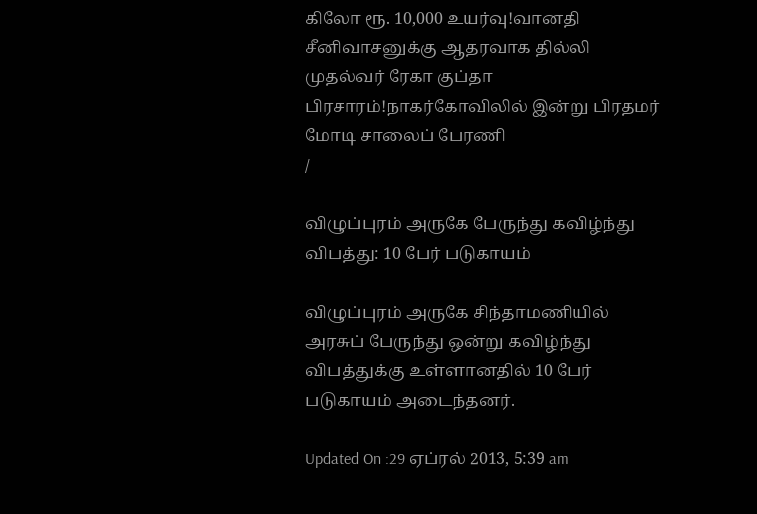கிலோ ரூ. 10,000 உயர்வு!வானதி சீனிவாசனுக்கு ஆதரவாக தில்லி முதல்வர் ரேகா குப்தா பிரசாரம்!நாகர்கோவிலில் இன்று பிரதமர் மோடி சாலைப் பேரணி
/

விழுப்புரம் அருகே பேருந்து கவிழ்ந்து விபத்து: 10 பேர் படுகாயம்

விழுப்புரம் அருகே சிந்தாமணியில் அரசுப் பேருந்து ஒன்று கவிழ்ந்து விபத்துக்கு உள்ளானதில் 10 பேர் படுகாயம் அடைந்தனர்.

Updated On :29 ஏப்ரல் 2013, 5:39 am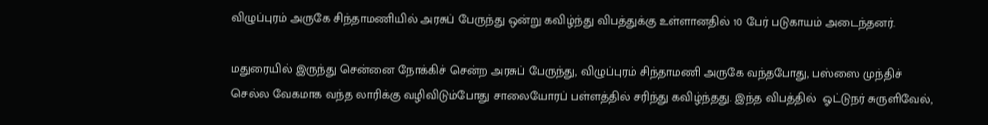விழுப்புரம் அருகே சிந்தாமணியில் அரசுப் பேருந்து ஒன்று கவிழ்ந்து விபத்துக்கு உள்ளானதில் 10 பேர் படுகாயம் அடைந்தனர்.

மதுரையில் இருந்து சென்னை நோக்கிச் சென்ற அரசுப் பேருந்து, விழுப்புரம் சிந்தாமணி அருகே வந்தபோது, பஸ்ஸை முந்திச் செல்ல வேகமாக வந்த லாரிக்கு வழிவிடும்போது சாலையோரப் பள்ளத்தில் சரிந்து கவிழ்ந்தது. இந்த விபத்தில்  ஓட்டுநர் சுருளிவேல்,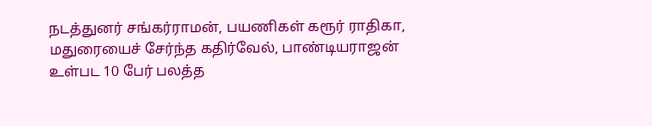நடத்துனர் சங்கர்ராமன், பயணிகள் கரூர் ராதிகா, மதுரையைச் சேர்ந்த கதிர்வேல், பாண்டியராஜன் உள்பட 10 பேர் பலத்த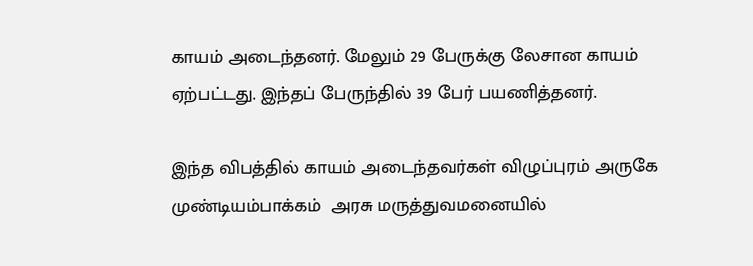காயம் அடைந்தனர். மேலும் 29 பேருக்கு லேசான காயம்  ஏற்பட்டது. இந்தப் பேருந்தில் 39 பேர் பயணித்தனர்.

இந்த விபத்தில் காயம் அடைந்தவர்கள் விழுப்புரம் அருகே முண்டியம்பாக்கம்  அரசு மருத்துவமனையில்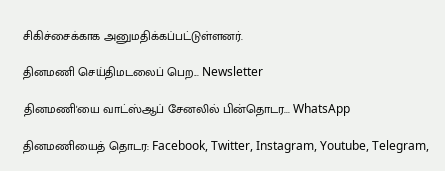சிகிச்சைக்காக அனுமதிக்கப்பட்டுள்ளனர்.

தினமணி செய்திமடலைப் பெற... Newsletter

தினமணி'யை வாட்ஸ்ஆப் சேனலில் பின்தொடர... WhatsApp

தினமணியைத் தொடர: Facebook, Twitter, Instagram, Youtube, Telegram,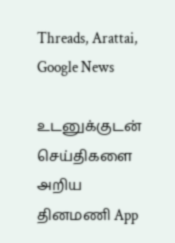Threads, Arattai, Google News

உடனுக்குடன் செய்திகளை அறிய தினமணி App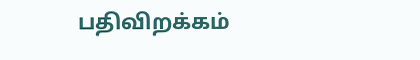பதிவிறக்கம்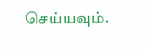செய்யவும்.